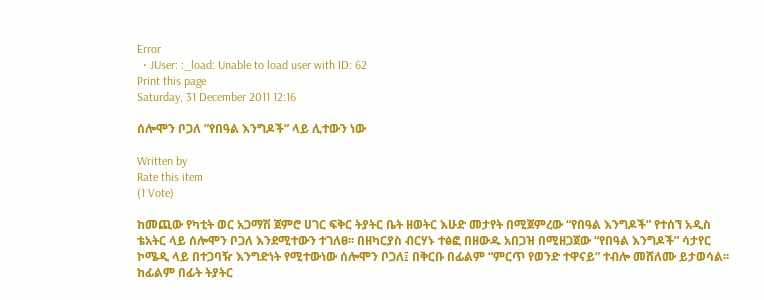Error
  • JUser: :_load: Unable to load user with ID: 62
Print this page
Saturday, 31 December 2011 12:16

ሰሎሞን ቦጋለ ”የበዓል እንግዶች” ላይ ሊተውን ነው

Written by
Rate this item
(1 Vote)

ከመጪው የካቲት ወር አጋማሽ ጀምሮ ሀገር ፍቅር ትያትር ቤት ዘወትር እሁድ መታየት በሚጀምረው “የበዓል እንግዶች” የተሰኘ አዲስ ቴአትር ላይ ሰሎሞን ቦጋለ እንደሚተውን ተገለፀ፡፡ በዘካርያስ ብርሃኑ ተፅፎ በዘውዱ አበጋዝ በሚዘጋጀው “የበዓል እንግዶች” ሳታየር ኮሜዲ ላይ በተጋባዥ እንግድነት የሚተውነው ሰሎሞን ቦጋለ፤ በቅርቡ በፊልም “ምርጥ የወንድ ተዋናይ” ተብሎ መሸለሙ ይታወሳል፡፡ ከፊልም በፊት ትያትር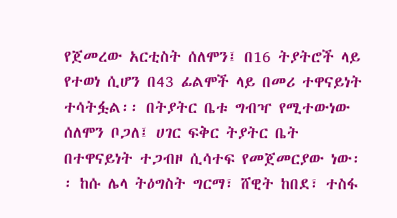የጀመረው አርቲስት ሰለሞን፤ በ16 ትያትሮች ላይ የተወነ ሲሆን በ43 ፊልሞች ላይ በመሪ ተዋናይነት ተሳትፏል፡፡ በትያትር ቤቱ ግብዣ የሚተውነው ሰለሞን ቦጋለ፤ ሀገር ፍቅር ትያትር ቤት በተዋናይነት ተጋብዞ ሲሳተፍ የመጀመርያው ነው፡፡ ከሱ ሌላ ትዕግስት ግርማ፣ ሸዊት ከበደ፣ ተስፋ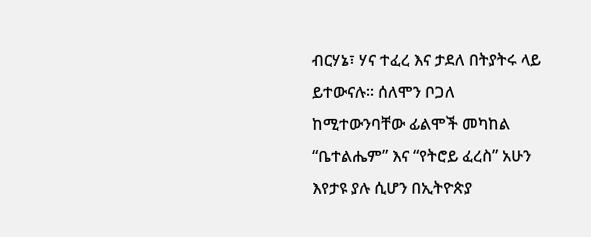ብርሃኔ፣ ሃና ተፈረ እና ታደለ በትያትሩ ላይ ይተውናሉ፡፡ ሰለሞን ቦጋለ ከሚተውንባቸው ፊልሞች መካከል “ቤተልሔም” እና “የትሮይ ፈረስ” አሁን እየታዩ ያሉ ሲሆን በኢትዮጵያ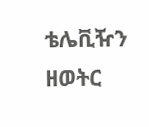ቴሌቪዥን ዘወትር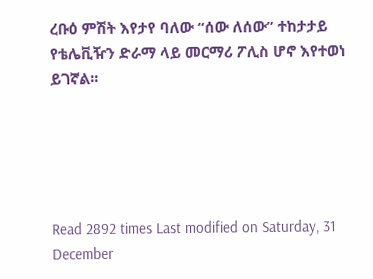ረቡዕ ምሽት እየታየ ባለው “ሰው ለሰው” ተከታታይ የቴሌቪዥን ድራማ ላይ መርማሪ ፖሊስ ሆኖ እየተወነ ይገኛል፡፡





Read 2892 times Last modified on Saturday, 31 December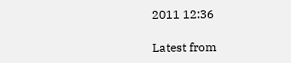2011 12:36

Latest from